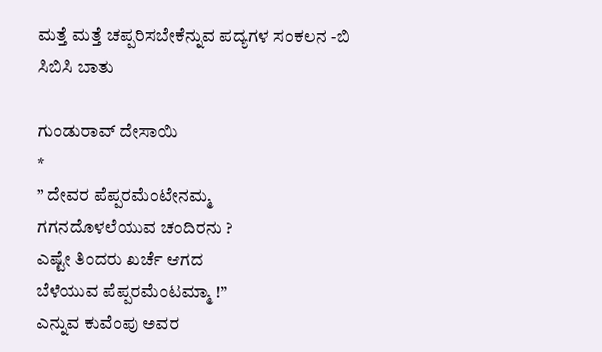ಮತ್ತೆ ಮತ್ತೆ ಚಪ್ಪರಿಸಬೇಕೆನ್ನುವ ಪದ್ಯಗಳ ಸಂಕಲನ -ಬಿ ಸಿಬಿಸಿ ಬಾತು

ಗುಂಡುರಾವ್ ದೇಸಾಯಿ
*
” ದೇವರ ಪೆಪ್ಪರಮೆಂಟೇನಮ್ಮ
ಗಗನದೊಳಲೆಯುವ ಚಂದಿರನು ?
ಎಷ್ಟೇ ತಿಂದರು ಖರ್ಚೆ ಆಗದ
ಬೆಳೆಯುವ ಪೆಪ್ಪರಮೆಂಟಮ್ಮಾ !”
ಎನ್ನುವ ಕುವೆಂಪು ಅವರ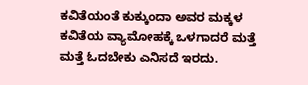ಕವಿತೆಯಂತೆ ಕುಕ್ಕುಂದಾ ಅವರ ಮಕ್ಕಳ ಕವಿತೆಯ ವ್ಯಾಮೋಹಕ್ಕೆ ಒಳಗಾದರೆ ಮತ್ತೆ ಮತ್ತೆ ಓದಬೇಕು ಎನಿಸದೆ ಇರದು.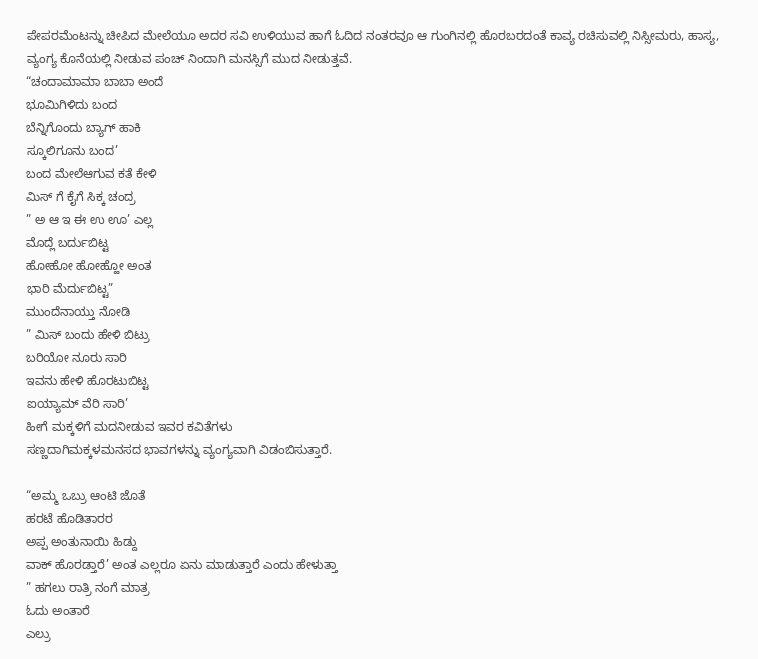ಪೇಪರಮೆಂಟನ್ನು ಚೀಪಿದ ಮೇಲೆಯೂ ಅದರ ಸವಿ ಉಳಿಯುವ ಹಾಗೆ ಓದಿದ ನಂತರವೂ ಆ ಗುಂಗಿನಲ್ಲಿ ಹೊರಬರದಂತೆ ಕಾವ್ಯ ರಚಿಸುವಲ್ಲಿ ನಿಸ್ಸೀಮರು, ಹಾಸ್ಯ, ವ್ಯಂಗ್ಯ ಕೊನೆಯಲ್ಲಿ ನೀಡುವ ಪಂಚ್ ನಿಂದಾಗಿ ಮನಸ್ಸಿಗೆ ಮುದ ನೀಡುತ್ತವೆ.
“ಚಂದಾಮಾಮಾ ಬಾಬಾ ಅಂದೆ
ಭೂಮಿಗಿಳಿದು ಬಂದ
ಬೆನ್ನಿಗೊಂದು ಬ್ಯಾಗ್ ಹಾಕಿ
ಸ್ಕೂಲಿಗೂನು ಬಂದ’
ಬಂದ ಮೇಲೆಆಗುವ ಕತೆ ಕೇಳಿ
ಮಿಸ್ ಗೆ ಕೈಗೆ ಸಿಕ್ಕ ಚಂದ್ರ
” ಅ ಆ ಇ ಈ ಉ ಊ’ ಎಲ್ಲ
ಮೊದ್ಲೆ ಬರ್ದುಬಿಟ್ಟ
ಹೋಹೋ ಹೋಹ್ಹೋ ಅಂತ
ಭಾರಿ ಮೆರ್ದುಬಿಟ್ಟ”
ಮುಂದೆನಾಯ್ತು ನೋಡಿ
” ಮಿಸ್ ಬಂದು ಹೇಳಿ ಬಿಟ್ರು
ಬರಿಯೋ ನೂರು ಸಾರಿ
ಇವನು ಹೇಳಿ ಹೊರಟುಬಿಟ್ಟ
ಐಯ್ಯಾಮ್ ವೆರಿ ಸಾರಿ’
ಹೀಗೆ ಮಕ್ಕಳಿಗೆ ಮದನೀಡುವ ಇವರ ಕವಿತೆಗಳು
ಸಣ್ಣದಾಗಿಮಕ್ಕಳಮನಸದ ಭಾವಗಳನ್ನು ವ್ಯಂಗ್ಯವಾಗಿ ವಿಡಂಬಿಸುತ್ತಾರೆ.

“ಅಮ್ಮ ಒಬ್ರು ಆಂಟಿ ಜೊತೆ
ಹರಟೆ ಹೊಡಿತಾರರ
ಅಪ್ಪ ಅಂತುನಾಯಿ ಹಿಡ್ದು
ವಾಕ್ ಹೊರಡ್ತಾರೆ’ ಅಂತ ಎಲ್ಲರೂ ಏನು ಮಾಡುತ್ತಾರೆ ಎಂದು ಹೇಳುತ್ತಾ
” ಹಗಲು ರಾತ್ರಿ ನಂಗೆ ಮಾತ್ರ
ಓದು ಅಂತಾರೆ
ಎಲ್ರು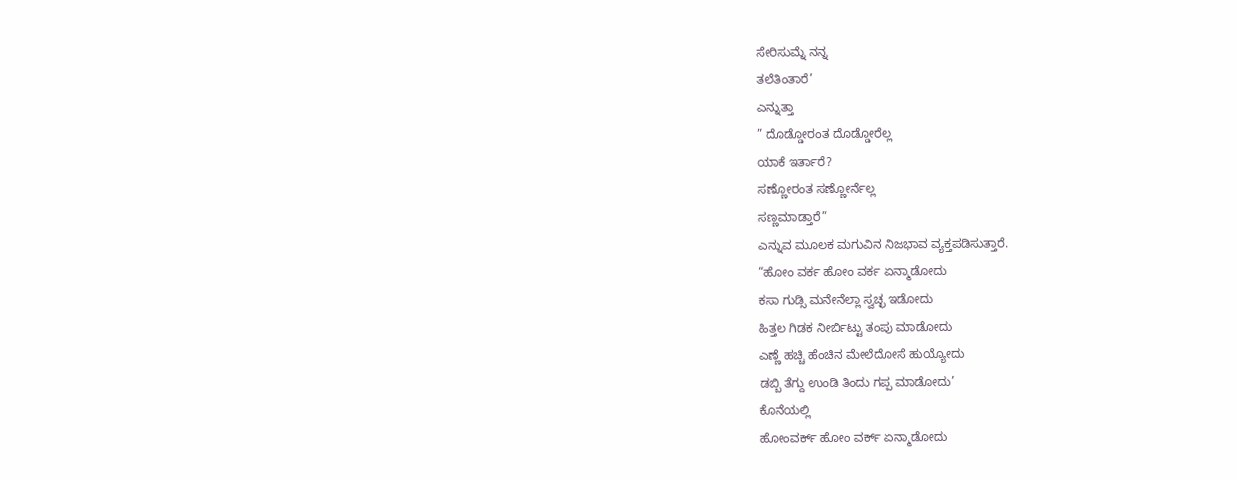ಸೇರಿಸುಮ್ನೆ ನನ್ನ
ತಲೆತಿಂತಾರೆ’
ಎನ್ನುತ್ತಾ
” ದೊಡ್ಡೋರಂತ ದೊಡ್ಡೋರೆಲ್ಲ
ಯಾಕೆ ಇರ್ತಾರೆ?
ಸಣ್ಣೋರಂತ ಸಣ್ಣೋರ್ನೆಲ್ಲ
ಸಣ್ಣಮಾಡ್ತಾರೆ”
ಎನ್ನುವ ಮೂಲಕ ಮಗುವಿನ ನಿಜಭಾವ ವ್ಯಕ್ತಪಡಿಸುತ್ತಾರೆ.
“ಹೋಂ ವರ್ಕ ಹೋಂ ವರ್ಕ ಏನ್ಮಾಡೋದು
ಕಸಾ ಗುಡ್ಸಿ ಮನೇನೆಲ್ಲಾ ಸ್ವಚ್ಛ ಇಡೋದು
ಹಿತ್ತಲ ಗಿಡಕ ನೀರ್ಬಿಟ್ಟು ತಂಪು ಮಾಡೋದು
ಎಣ್ಣೆ ಹಚ್ಚಿ ಹೆಂಚಿನ ಮೇಲೆದೋಸೆ ಹುಯ್ಯೋದು
ಡಬ್ಬಿ ತೆಗ್ದು ಉಂಡಿ ತಿಂದು ಗಪ್ಪ ಮಾಡೋದು’
ಕೊನೆಯಲ್ಲಿ
ಹೋಂವರ್ಕ್ ಹೋಂ ವರ್ಕ್ ಏನ್ಮಾಡೋದು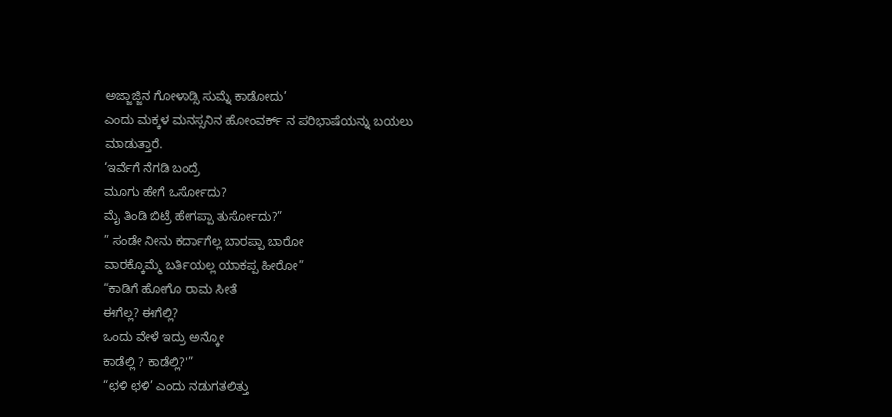ಅಜ್ಜಾಜ್ಜಿನ ಗೋಳಾಡ್ಸಿ ಸುಮ್ನೆ ಕಾಡೋದು’
ಎಂದು ಮಕ್ಕಳ ಮನಸ್ಸನಿನ ಹೋಂವರ್ಕ್ ನ ಪರಿಭಾಷೆಯನ್ನು ಬಯಲು ಮಾಡುತ್ತಾರೆ.
‘ಇರ್ವೆಗೆ ನೆಗಡಿ ಬಂದ್ರೆ
ಮೂಗು ಹೇಗೆ ಒರ್ಸೋದು?
ಮೈ ತಿಂಡಿ ಬಿಟ್ರೆ ಹೇಗಪ್ಪಾ ತುರ್ಸೋದು?”
” ಸಂಡೇ ನೀನು ಕರ್ದಾಗೆಲ್ಲ ಬಾರಪ್ಪಾ ಬಾರೋ
ವಾರಕ್ಕೊಮ್ಮೆ ಬರ್ತಿಯಲ್ಲ ಯಾಕಪ್ಪ ಹೀರೋ”
“ಕಾಡಿಗೆ ಹೋಗೊ ರಾಮ ಸೀತೆ
ಈಗೆಲ್ಲ? ಈಗೆಲ್ಲಿ?
ಒಂದು ವೇಳೆ ಇದ್ರು ಅನ್ಕೋ
ಕಾಡೆಲ್ಲಿ ? ಕಾಡೆಲ್ಲಿ?'”
“ಛಳಿ ಛಳಿ’ ಎಂದು ನಡುಗತಲಿತ್ತು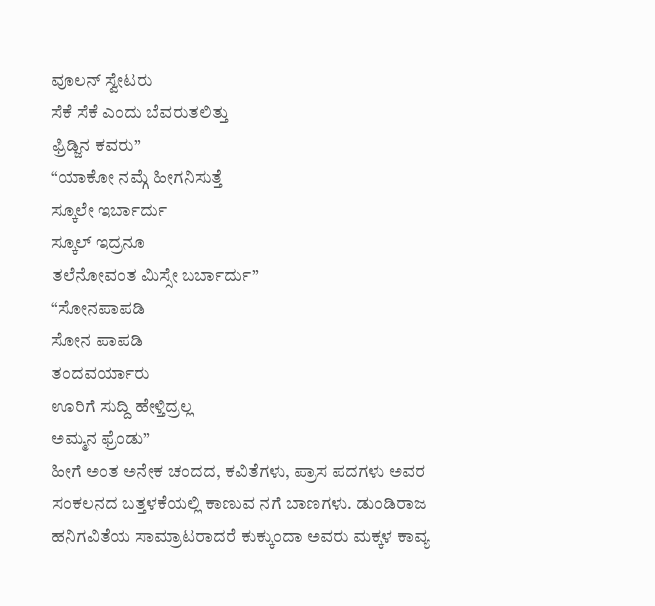ವೂಲನ್ ಸ್ವೇಟರು
ಸೆಕೆ ಸೆಕೆ ಎಂದು ಬೆವರುತಲಿತ್ತು
ಫ್ರಿಡ್ಜಿನ ಕವರು”
“ಯಾಕೋ ನಮ್ಗೆ ಹೀಗನಿಸುತ್ತೆ
ಸ್ಕೂಲೇ ಇರ್ಬಾರ್ದು
ಸ್ಕೂಲ್ ಇದ್ರನೂ
ತಲೆನೋವಂತ ಮಿಸ್ಸೇ ಬರ್ಬಾರ್ದು”
“ಸೋನಪಾಪಡಿ
ಸೋನ ಪಾಪಡಿ
ತಂದವರ್ಯಾರು
ಊರಿಗೆ ಸುದ್ದಿ ಹೇಳ್ತಿದ್ರಲ್ಲ
ಅಮ್ಮನ ಫ್ರೆಂಡು”
ಹೀಗೆ ಅಂತ ಅನೇಕ ಚಂದದ, ಕವಿತೆಗಳು, ಪ್ರಾಸ ಪದಗಳು ಅವರ ಸಂಕಲನದ ಬತ್ತಳಕೆಯಲ್ಲಿ ಕಾಣುವ ನಗೆ ಬಾಣಗಳು. ಡುಂಡಿರಾಜ ಹನಿಗವಿತೆಯ ಸಾಮ್ರಾಟರಾದರೆ ಕುಕ್ಕುಂದಾ ಅವರು ಮಕ್ಕಳ ಕಾವ್ಯ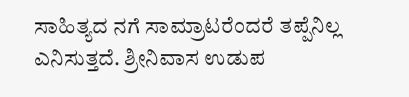ಸಾಹಿತ್ಯದ ನಗೆ ಸಾಮ್ರಾಟರೆಂದರೆ ತಪ್ಪೆನಿಲ್ಲ ಎನಿಸುತ್ತದೆ. ಶ್ರೀನಿವಾಸ ಉಡುಪ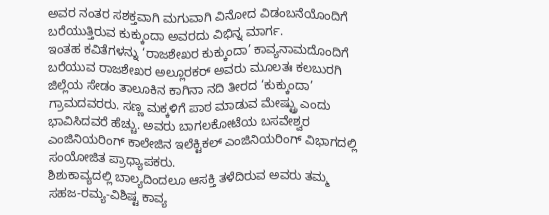ಅವರ ನಂತರ ಸಶಕ್ತವಾಗಿ ಮಗುವಾಗಿ ವಿನೋದ ವಿಡಂಬನೆಯೊಂದಿಗೆ ಬರೆಯುತ್ತಿರುವ ಕುಕ್ಕುಂದಾ ಅವರದು ವಿಭಿನ್ನ ಮಾರ್ಗ.
ಇಂತಹ ಕವಿತೆಗಳನ್ನು ‘ರಾಜಶೇಖರ ಕುಕ್ಕುಂದಾ’ ಕಾವ್ಯನಾಮದೊಂದಿಗೆ ಬರೆಯುವ ರಾಜಶೇಖರ ಅಲ್ಲೂರಕರ್ ಅವರು ಮೂಲತಃ ಕಲಬುರಗಿ ಜಿಲ್ಲೆಯ ಸೇಡಂ ತಾಲೂಕಿನ ಕಾಗಿನಾ ನದಿ ತೀರದ ‘ಕುಕ್ಕುಂದಾ’ ಗ್ರಾಮದವರರು. ಸಣ್ಣ ಮಕ್ಕಳಿಗೆ ಪಾಠ ಮಾಡುವ ಮೇಷ್ಟ್ರು ಎಂದು ಭಾವಿಸಿದವರೆ ಹೆಚ್ಚು. ಅವರು ಬಾಗಲಕೋಟೆಯ ಬಸವೇಶ್ವರ ಎಂಜಿನಿಯರಿಂಗ್ ಕಾಲೇಜಿನ ಇಲೆಕ್ಟಿಕಲ್ ಎಂಜಿನಿಯರಿಂಗ್ ವಿಭಾಗದಲ್ಲಿ ಸಂಯೋಜಿತ ಪ್ರಾಧ್ಯಾಪಕರು.
ಶಿಶುಕಾವ್ಯದಲ್ಲಿ ಬಾಲ್ಯದಿಂದಲೂ ಆಸಕ್ತಿ ತಳೆದಿರುವ ಅವರು ತಮ್ಮ ಸಹಜ-ರಮ್ಯ-ವಿಶಿಷ್ಟ ಕಾವ್ಯ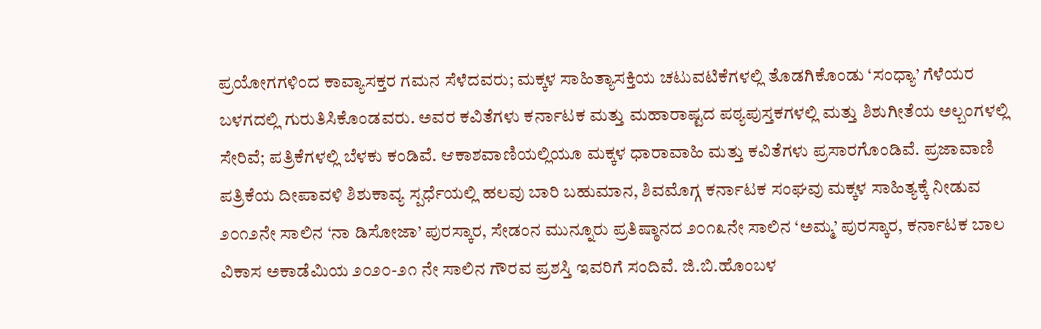ಪ್ರಯೋಗಗಳಿಂದ ಕಾವ್ಯಾಸಕ್ತರ ಗಮನ ಸೆಳೆದವರು; ಮಕ್ಕಳ ಸಾಹಿತ್ಯಾಸಕ್ತಿಯ ಚಟುವಟಿಕೆಗಳಲ್ಲಿ ತೊಡಗಿಕೊಂಡು ‘ಸಂಧ್ಯಾ’ ಗೆಳೆಯರ ಬಳಗದಲ್ಲಿ ಗುರುತಿಸಿಕೊಂಡವರು. ಅವರ ಕವಿತೆಗಳು ಕರ್ನಾಟಕ ಮತ್ತು ಮಹಾರಾಷ್ಟದ ಪಠ್ಯಪುಸ್ತಕಗಳಲ್ಲಿ ಮತ್ತು ಶಿಶುಗೀತೆಯ ಅಲ್ಬಂಗಳಲ್ಲಿ ಸೇರಿವೆ; ಪತ್ರಿಕೆಗಳಲ್ಲಿ ಬೆಳಕು ಕಂಡಿವೆ. ಆಕಾಶವಾಣಿಯಲ್ಲಿಯೂ ಮಕ್ಕಳ ಧಾರಾವಾಹಿ ಮತ್ತು ಕವಿತೆಗಳು ಪ್ರಸಾರಗೊಂಡಿವೆ. ಪ್ರಜಾವಾಣಿ ಪತ್ರಿಕೆಯ ದೀಪಾವಳಿ ಶಿಶುಕಾವ್ಯ ಸ್ಪರ್ಧೆಯಲ್ಲಿ ಹಲವು ಬಾರಿ ಬಹುಮಾನ, ಶಿವಮೊಗ್ಗ ಕರ್ನಾಟಕ ಸಂಘವು ಮಕ್ಕಳ ಸಾಹಿತ್ಯಕ್ಕೆ ನೀಡುವ ೨೦೧೨ನೇ ಸಾಲಿನ ‘ನಾ ಡಿಸೋಜಾ’ ಪುರಸ್ಕಾರ, ಸೇಡಂನ ಮುನ್ನೂರು ಪ್ರತಿಷ್ಠಾನದ ೨೦೧೩ನೇ ಸಾಲಿನ ‘ಅಮ್ಮ’ ಪುರಸ್ಕಾರ, ಕರ್ನಾಟಕ ಬಾಲ ವಿಕಾಸ ಅಕಾಡೆಮಿಯ ೨೦೨೦-೨೧ ನೇ ಸಾಲಿನ ಗೌರವ ಪ್ರಶಸ್ತಿ ಇವರಿಗೆ ಸಂದಿವೆ. ಜಿ.ಬಿ.ಹೊಂಬಳ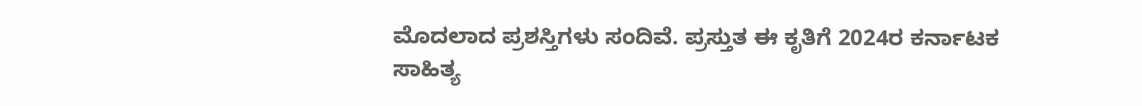ಮೊದಲಾದ ಪ್ರಶಸ್ತಿಗಳು ಸಂದಿವೆ. ಪ್ರಸ್ತುತ ಈ ಕೃತಿಗೆ 2024ರ ಕರ್ನಾಟಕ ಸಾಹಿತ್ಯ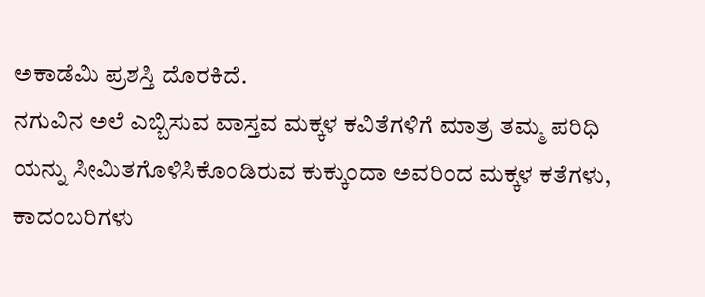ಅಕಾಡೆಮಿ ಪ್ರಶಸ್ತಿ ದೊರಕಿದೆ.
ನಗುವಿನ ಅಲೆ ಎಬ್ಬಿಸುವ ವಾಸ್ತವ ಮಕ್ಕಳ ಕವಿತೆಗಳಿಗೆ ಮಾತ್ರ ತಮ್ಮ ಪರಿಧಿ ಯನ್ನು ಸೀಮಿತಗೊಳಿಸಿಕೊಂಡಿರುವ ಕುಕ್ಕುಂದಾ ಅವರಿಂದ ಮಕ್ಕಳ ಕತೆಗಳು, ಕಾದಂಬರಿಗಳು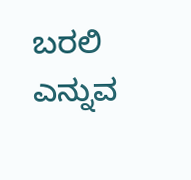ಬರಲಿ ಎನ್ನುವ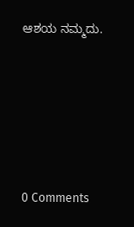ಆಶಯ ನಮ್ಮದು.






0 Comments